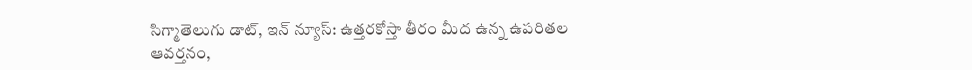సిగ్మాతెలుగు డాట్, ఇన్ న్యూస్: ఉత్తరకోస్తా తీరం మీద ఉన్న ఉపరితల ఆవర్తనం,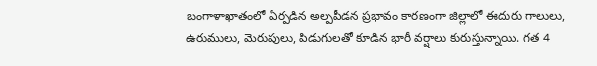బంగాళాఖాతంలో ఏర్పడిన అల్పపీడన ప్రభావం కారణంగా జిల్లాలో ఈదురు గాలులు, ఉరుములు, మెరుపులు, పిడుగులతో కూడిన భారీ వర్షాలు కురుస్తున్నాయి. గత 4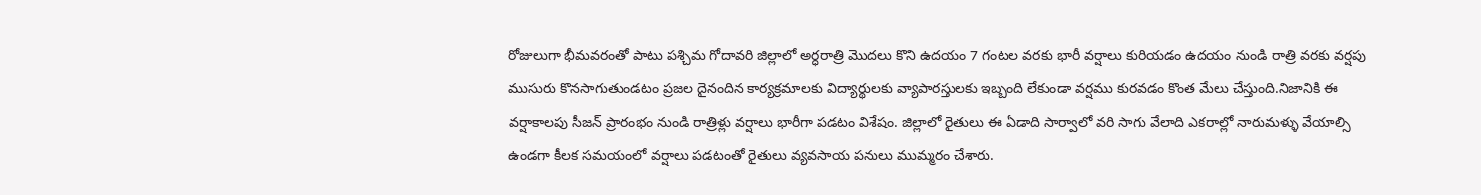రోజులుగా భీమవరంతో పాటు పశ్చిమ గోదావరి జిల్లాలో అర్ధరాత్రి మొదలు కొని ఉదయం 7 గంటల వరకు భారీ వర్షాలు కురియడం ఉదయం నుండి రాత్రి వరకు వర్షపు ముసురు కొనసాగుతుండటం ప్రజల దైనందిన కార్యక్రమాలకు విద్యార్థులకు వ్యాపారస్తులకు ఇబ్బంది లేకుండా వర్షము కురవడం కొంత మేలు చేస్తుంది.నిజానికి ఈ వర్షాకాలపు సీజన్ ప్రారంభం నుండి రాత్రిళ్లు వర్షాలు భారీగా పడటం విశేషం. జిల్లాలో రైతులు ఈ ఏడాది సార్వాలో వరి సాగు వేలాది ఎకరాల్లో నారుమళ్ళు వేయాల్సి ఉండగా కీలక సమయంలో వర్షాలు పడటంతో రైతులు వ్యవసాయ పనులు ముమ్మరం చేశారు.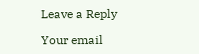Leave a Reply

Your email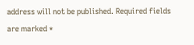address will not be published. Required fields are marked *